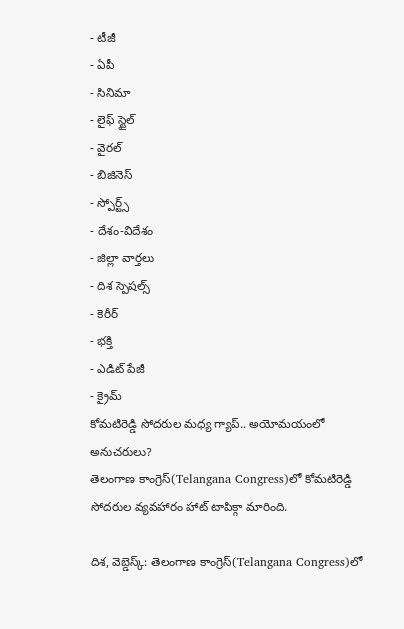- టీజీ
- ఏపీ
- సినిమా
- లైఫ్ స్టైల్
- వైరల్
- బిజినెస్
- స్పోర్ట్స్
- దేశం-విదేశం
- జిల్లా వార్తలు
- దిశ స్పెషల్స్
- కెరీర్
- భక్తి
- ఎడిట్ పేజీ
- క్రైమ్
కోమటిరెడ్డి సోదరుల మధ్య గ్యాప్.. అయోమయంలో అనుచరులు?
తెలంగాణ కాంగ్రెస్(Telangana Congress)లో కోమటిరెడ్డి సోదరుల వ్యవహారం హాట్ టాపిక్గా మారింది.

దిశ, వెబ్డెస్క్: తెలంగాణ కాంగ్రెస్(Telangana Congress)లో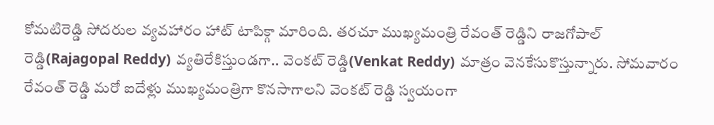కోమటిరెడ్డి సోదరుల వ్యవహారం హాట్ టాపిక్గా మారింది. తరచూ ముఖ్యమంత్రి రేవంత్ రెడ్డిని రాజగోపాల్ రెడ్డి(Rajagopal Reddy) వ్యతిరేకిస్తుండగా.. వెంకట్ రెడ్డి(Venkat Reddy) మాత్రం వెనకేసుకొస్తున్నారు. సోమవారం రేవంత్ రెడ్డి మరో ఐదేళ్లు ముఖ్యమంత్రిగా కొనసాగాలని వెంకట్ రెడ్డి స్వయంగా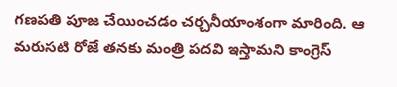గణపతి పూజ చేయించడం చర్చనీయాంశంగా మారింది. ఆ మరుసటి రోజే తనకు మంత్రి పదవి ఇస్తామని కాంగ్రెస్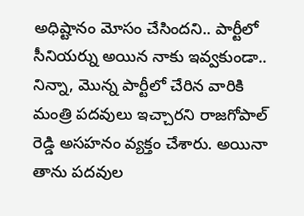అధిష్టానం మోసం చేసిందని.. పార్టీలో సీనియర్ను అయిన నాకు ఇవ్వకుండా.. నిన్నా, మొన్న పార్టీలో చేరిన వారికి మంత్రి పదవులు ఇచ్చారని రాజగోపాల్ రెడ్డి అసహనం వ్యక్తం చేశారు. అయినా తాను పదవుల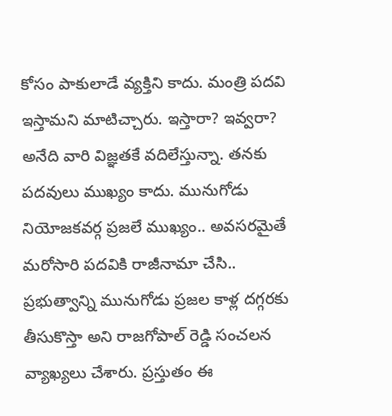కోసం పాకులాడే వ్యక్తిని కాదు. మంత్రి పదవి ఇస్తామని మాటిచ్చారు. ఇస్తారా? ఇవ్వరా? అనేది వారి విజ్ఞతకే వదిలేస్తున్నా. తనకు పదవులు ముఖ్యం కాదు. మునుగోడు నియోజకవర్గ ప్రజలే ముఖ్యం.. అవసరమైతే మరోసారి పదవికి రాజీనామా చేసి.. ప్రభుత్వాన్ని మునుగోడు ప్రజల కాళ్ల దగ్గరకు తీసుకొస్తా అని రాజగోపాల్ రెడ్డి సంచలన వ్యాఖ్యలు చేశారు. ప్రస్తుతం ఈ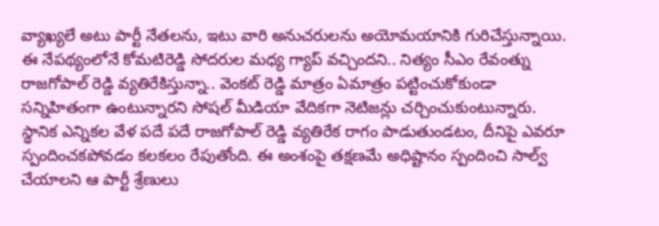వ్యాఖ్యలే అటు పార్టీ నేతలను, ఇటు వారి అనుచరులను అయోమయానికి గురిచేస్తున్నాయి. ఈ నేపథ్యంలోనే కోమటిరెడ్డి సోదరుల మధ్య గ్యాప్ వచ్చిందని.. నిత్యం సీఎం రేవంత్ను రాజగోపాల్ రెడ్డి వ్యతిరేకిస్తున్నా.. వెంకట్ రెడ్డి మాత్రం ఏమాత్రం పట్టించుకోకుండా సన్నిహితంగా ఉంటున్నారని సోషల్ మీడియా వేదికగా నెటిజన్లు చర్చించుకుంటున్నారు. స్థానిక ఎన్నికల వేళ పదే పదే రాజగోపాల్ రెడ్డి వ్యతిరేక రాగం పాడుతుండటం, దీనిపై ఎవరూ స్పందించకపోవడం కలకలం రేపుతోంది. ఈ అంశంపై తక్షణమే అధిష్టానం స్పందించి సాల్వ్ చేయాలని ఆ పార్టీ శ్రేణులు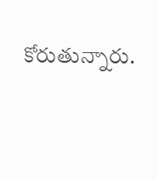కోరుతున్నారు.